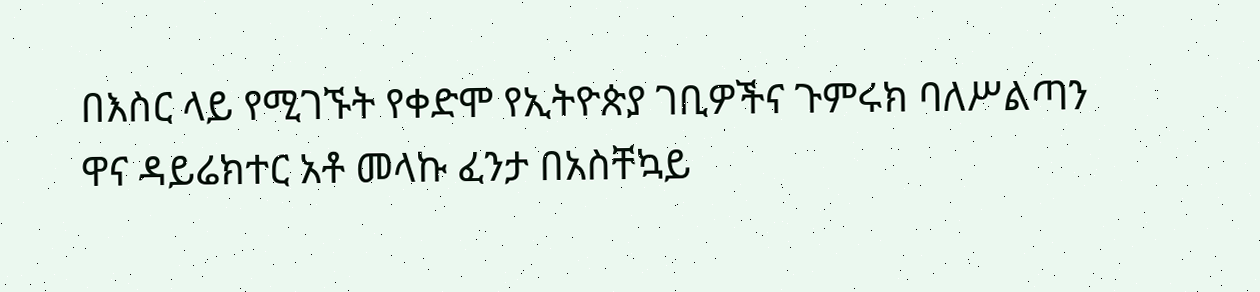በእስር ላይ የሚገኙት የቀድሞ የኢትዮጵያ ገቢዎችና ጉምሩክ ባለሥልጣን ዋና ዳይሬክተር አቶ መላኩ ፈንታ በአስቸኳይ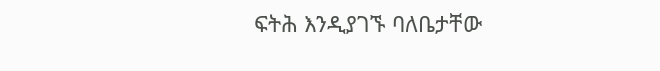ፍትሕ እንዲያገኙ ባለቤታቸው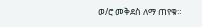ወ/ሮ መቅደስ ለማ ጠየቁ።